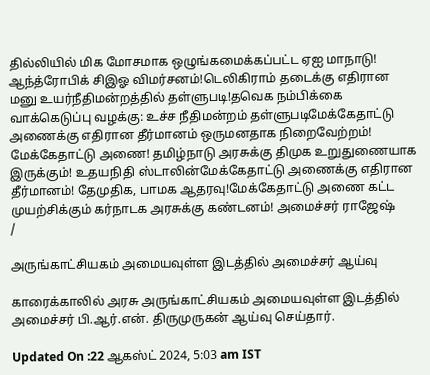தில்லியில் மிக மோசமாக ஒழுங்கமைக்கப்பட்ட ஏஐ மாநாடு! ஆந்த்ரோபிக் சிஇஓ விமர்சனம்!டெலிகிராம் தடைக்கு எதிரான மனு உயர்நீதிமன்றத்தில் தள்ளுபடி!தவெக நம்பிக்கை வாக்கெடுப்பு வழக்கு: உச்ச நீதிமன்றம் தள்ளுபடிமேக்கேதாட்டு அணைக்கு எதிரான தீர்மானம் ஒருமனதாக நிறைவேற்றம்! மேக்கேதாட்டு அணை! தமிழ்நாடு அரசுக்கு திமுக உறுதுணையாக இருக்கும்! உதயநிதி ஸ்டாலின்மேக்கேதாட்டு அணைக்கு எதிரான தீர்மானம்! தேமுதிக, பாமக ஆதரவு!மேக்கேதாட்டு அணை கட்ட முயற்சிக்கும் கர்நாடக அரசுக்கு கண்டனம்! அமைச்சர் ராஜேஷ்
/

அருங்காட்சியகம் அமையவுள்ள இடத்தில் அமைச்சர் ஆய்வு

காரைக்காலில் அரசு அருங்காட்சியகம் அமையவுள்ள இடத்தில் அமைச்சர் பி.ஆர்.என். திருமுருகன் ஆய்வு செய்தார்.

Updated On :22 ஆகஸ்ட் 2024, 5:03 am IST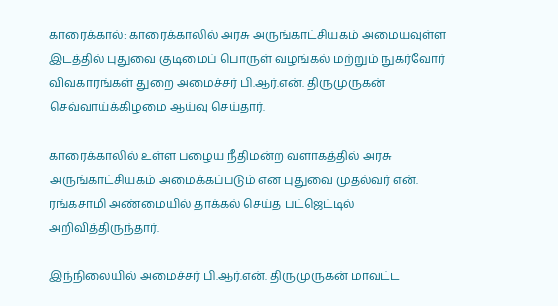காரைக்கால்: காரைக்காலில் அரசு அருங்காட்சியகம் அமையவுள்ள இடத்தில் புதுவை குடிமைப் பொருள் வழங்கல் மற்றும் நுகர்வோர் விவகாரங்கள் துறை அமைச்சர் பி.ஆர்.என். திருமுருகன் செவ்வாய்க்கிழமை ஆய்வு செய்தார்.

காரைக்காலில் உள்ள பழைய நீதிமன்ற வளாகத்தில் அரசு அருங்காட்சியகம் அமைக்கப்படும் என புதுவை முதல்வர் என். ரங்கசாமி அண்மையில் தாக்கல் செய்த பட்ஜெட்டில் அறிவித்திருந்தார்.

இந்நிலையில் அமைச்சர் பி.ஆர்.என். திருமுருகன் மாவட்ட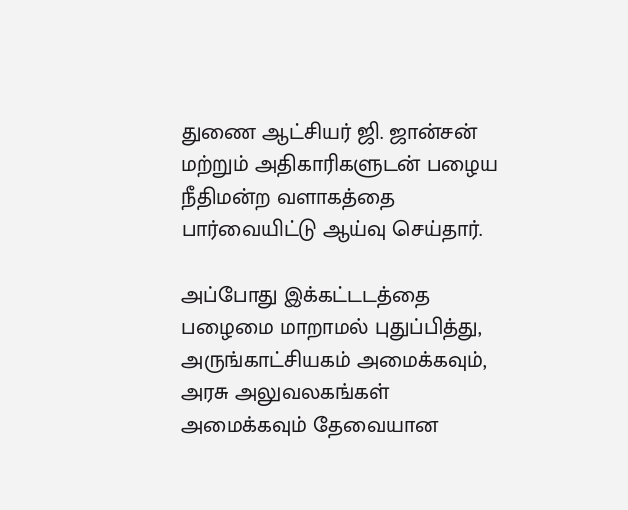துணை ஆட்சியர் ஜி. ஜான்சன் மற்றும் அதிகாரிகளுடன் பழைய நீதிமன்ற வளாகத்தை பார்வையிட்டு ஆய்வு செய்தார்.

அப்போது இக்கட்டடத்தை பழைமை மாறாமல் புதுப்பித்து, அருங்காட்சியகம் அமைக்கவும், அரசு அலுவலகங்கள் அமைக்கவும் தேவையான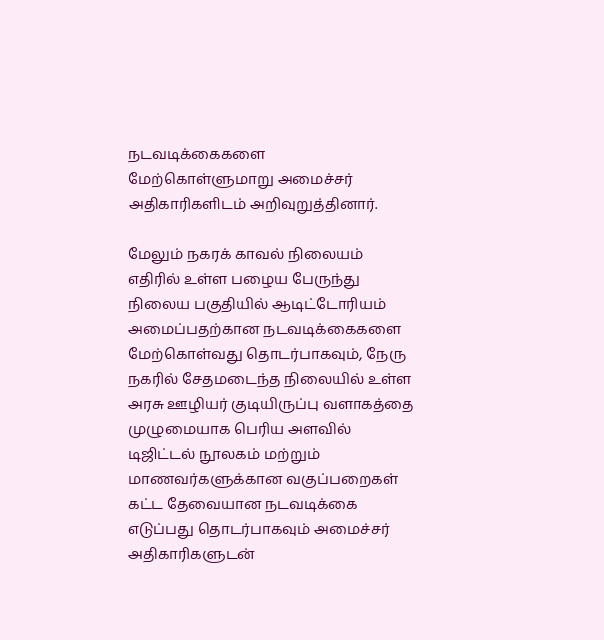நடவடிக்கைகளை மேற்கொள்ளுமாறு அமைச்சர் அதிகாரிகளிடம் அறிவுறுத்தினார்.

மேலும் நகரக் காவல் நிலையம் எதிரில் உள்ள பழைய பேருந்து நிலைய பகுதியில் ஆடிட்டோரியம் அமைப்பதற்கான நடவடிக்கைகளை மேற்கொள்வது தொடர்பாகவும், நேரு நகரில் சேதமடைந்த நிலையில் உள்ள அரசு ஊழியர் குடியிருப்பு வளாகத்தை முழுமையாக பெரிய அளவில் டிஜிட்டல் நூலகம் மற்றும் மாணவர்களுக்கான வகுப்பறைகள் கட்ட தேவையான நடவடிக்கை எடுப்பது தொடர்பாகவும் அமைச்சர் அதிகாரிகளுடன்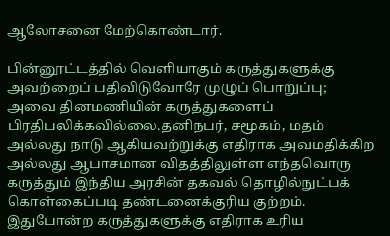ஆலோசனை மேற்கொண்டார்.

பின்னூட்டத்தில் வெளியாகும் கருத்துகளுக்கு அவற்றைப் பதிவிடுவோரே முழுப் பொறுப்பு; அவை தினமணியின் கருத்துகளைப் பிரதிபலிக்கவில்லை.தனிநபர், சமூகம், மதம் அல்லது நாடு ஆகியவற்றுக்கு எதிராக அவமதிக்கிற அல்லது ஆபாசமான விதத்திலுள்ள எந்தவொரு கருத்தும் இந்திய அரசின் தகவல் தொழில்நுட்பக் கொள்கைப்படி தண்டனைக்குரிய குற்றம். இதுபோன்ற கருத்துகளுக்கு எதிராக உரிய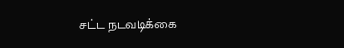சட்ட நடவடிக்கை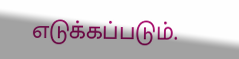எடுக்கப்படும்.